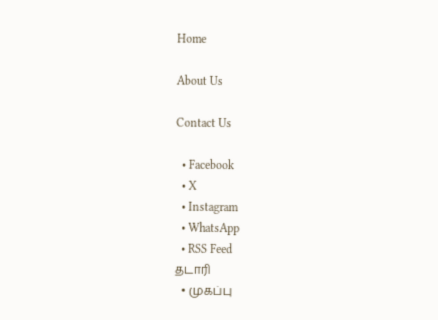Home

About Us

Contact Us

  • Facebook
  • X
  • Instagram
  • WhatsApp
  • RSS Feed
தடாரி
  • முகப்பு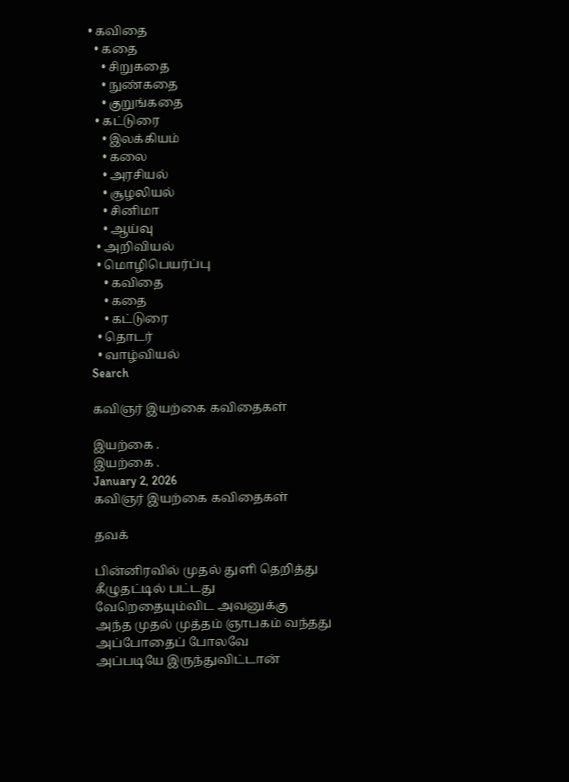• கவிதை
  • கதை
    • சிறுகதை
    • நுண்கதை
    • குறுங்கதை
  • கட்டுரை
    • இலக்கியம்
    • கலை
    • அரசியல்
    • சூழலியல்
    • சினிமா
    • ஆய்வு
  • அறிவியல்
  • மொழிபெயர்ப்பு
    • கவிதை
    • கதை
    • கட்டுரை
  • தொடர்
  • வாழ்வியல்
Search

கவிஞர் இயற்கை கவிதைகள்

இயற்கை .
இயற்கை .
January 2, 2026
கவிஞர் இயற்கை கவிதைகள்

தவக்

பின்னிரவில் முதல் துளி தெறித்து
கீழுதட்டில் பட்டது
வேறெதையும்விட அவனுக்கு
அந்த முதல் முத்தம் ஞாபகம் வந்தது
அப்போதைப் போலவே
அப்படியே இருந்துவிட்டான்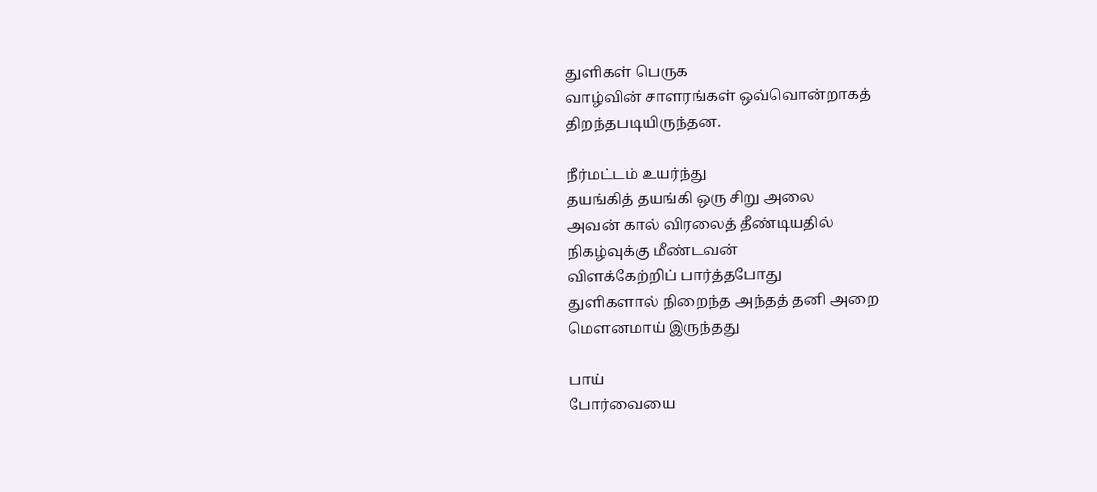துளிகள் பெருக
வாழ்வின் சாளரங்கள் ஒவ்வொன்றாகத்
திறந்தபடியிருந்தன.

நீர்மட்டம் உயர்ந்து
தயங்கித் தயங்கி ஒரு சிறு அலை
அவன் கால் விரலைத் தீண்டியதில்
நிகழ்வுக்கு மீண்டவன்
விளக்கேற்றிப் பார்த்தபோது
துளிகளால் நிறைந்த அந்தத் தனி அறை
மௌனமாய் இருந்தது

பாய்
போர்வையை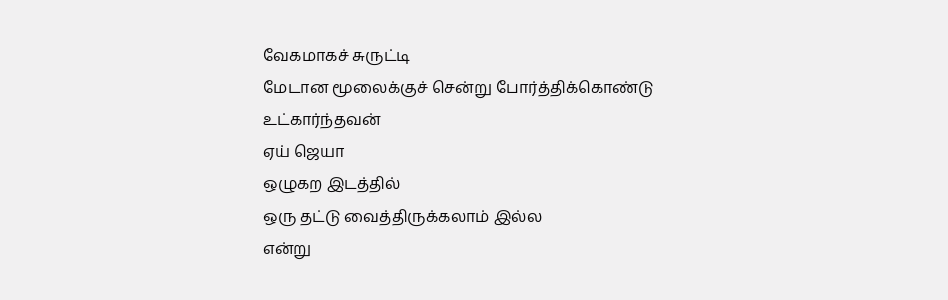வேகமாகச் சுருட்டி
மேடான மூலைக்குச் சென்று போர்த்திக்கொண்டு உட்கார்ந்தவன்
ஏய் ஜெயா
ஒழுகற இடத்தில்
ஒரு தட்டு வைத்திருக்கலாம் இல்ல
என்று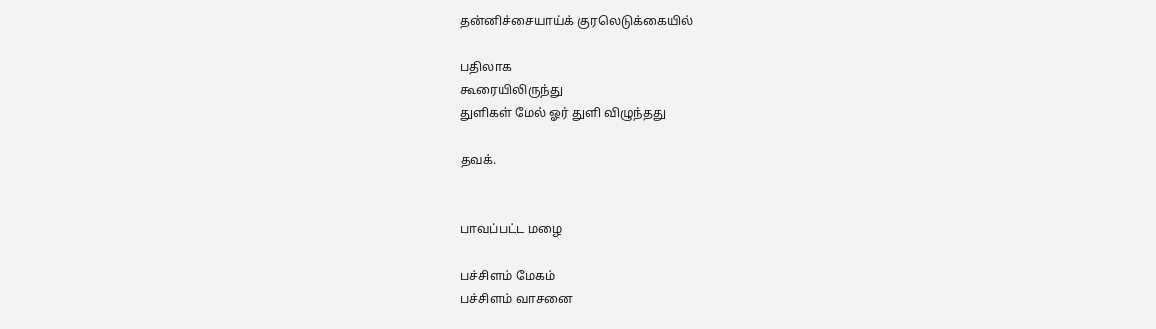தன்னிச்சையாய்க் குரலெடுக்கையில்

பதிலாக
கூரையிலிருந்து
துளிகள் மேல் ஓர் துளி விழுந்தது

தவக்.


பாவப்பட்ட மழை

பச்சிளம் மேகம்
பச்சிளம் வாசனை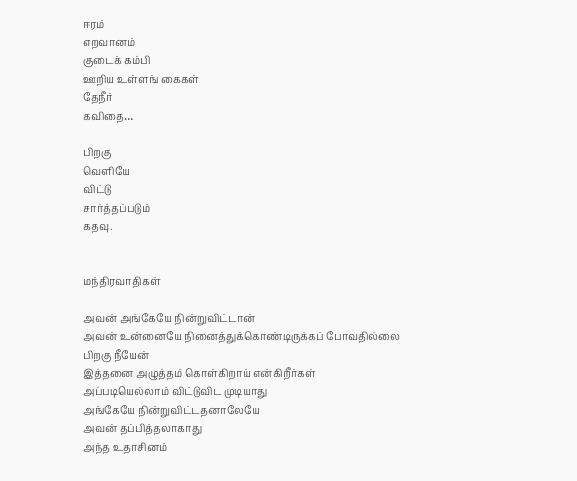ஈரம்
எறவானம்
குடைக் கம்பி
ஊறிய உள்ளங் கைகள்
தேநீர்
கவிதை…

பிறகு
வெளியே
விட்டு
சார்த்தப்படும்
கதவு.


மந்திரவாதிகள்

அவன் அங்கேயே நின்றுவிட்டான்
அவன் உன்னையே நினைத்துக்கொண்டிருக்கப் போவதில்லை
பிறகு நீயேன்
இத்தனை அழுத்தம் கொள்கிறாய் என்கிறீர்கள்
அப்படியெல்லாம் விட்டுவிட முடியாது
அங்கேயே நின்றுவிட்டதனாலேயே
அவன் தப்பித்தலாகாது
அந்த உதாசினம்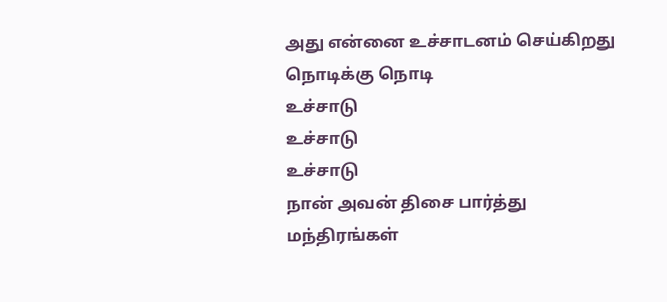அது என்னை உச்சாடனம் செய்கிறது
நொடிக்கு நொடி
உச்சாடு
உச்சாடு
உச்சாடு
நான் அவன் திசை பார்த்து
மந்திரங்கள்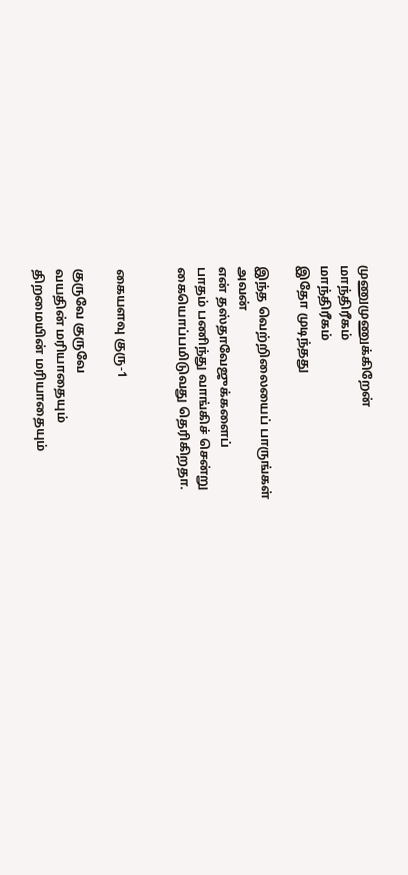முணுமுணுக்கிறேன்
மாந்திரீகம்
மாந்திரீகம்
இதோ முடிந்தது

இந்த வெற்றிலையைப் பாருங்கள்
அவன்
என் தஸ்தாவேஜுக்களைப்
பாதம் பணிந்து வாங்கிச் சென்று
கையொப்பமிடுவது தெரிகிறதா.


கையளவு குரு-1

குருவே குருவே
வயதின் மரியாதையும்
திறமையின் மரியாதையும்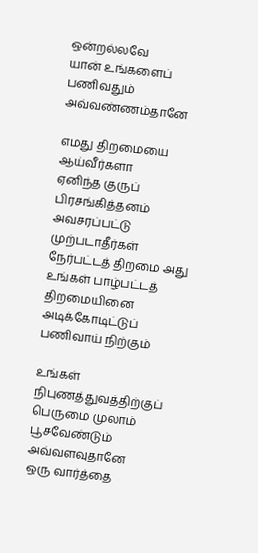ஒன்றல்லவே
யான் உங்களைப் பணிவதும் அவ்வண்ணம்தானே

எமது திறமையை ஆய்வீர்களா
ஏனிந்த குருப் பிரசங்கித்தனம்
அவசரப்பட்டு முற்படாதீர்கள்
நேர்பட்டத் திறமை அது
உங்கள் பாழ்பட்டத் திறமையினை
அடிக்கோடிட்டுப்
பணிவாய் நிற்கும்

உங்கள் நிபுணத்துவத்திற்குப்
பெருமை முலாம் பூசவேண்டும் அவ்வளவுதானே
ஒரு வார்த்தை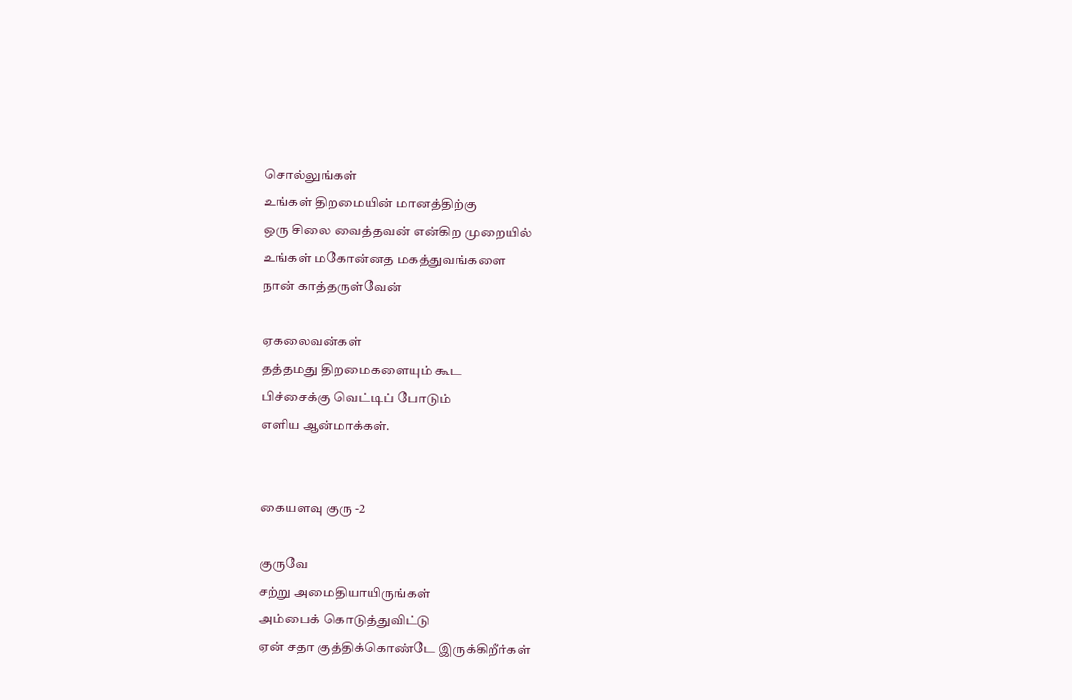சொல்லுங்கள்
உங்கள் திறமையின் மானத்திற்கு
ஒரு சிலை வைத்தவன் என்கிற முறையில்
உங்கள் மகோன்னத மகத்துவங்களை
நான் காத்தருள்வேன்

ஏகலைவன்கள்
தத்தமது திறமைகளையும் கூட
பிச்சைக்கு வெட்டிப் போடும்
எளிய ஆன்மாக்கள்.


கையளவு குரு -2

குருவே
சற்று அமைதியாயிருங்கள்
அம்பைக் கொடுத்துவிட்டு
ஏன் சதா குத்திக்கொண்டே இருக்கிறீர்கள்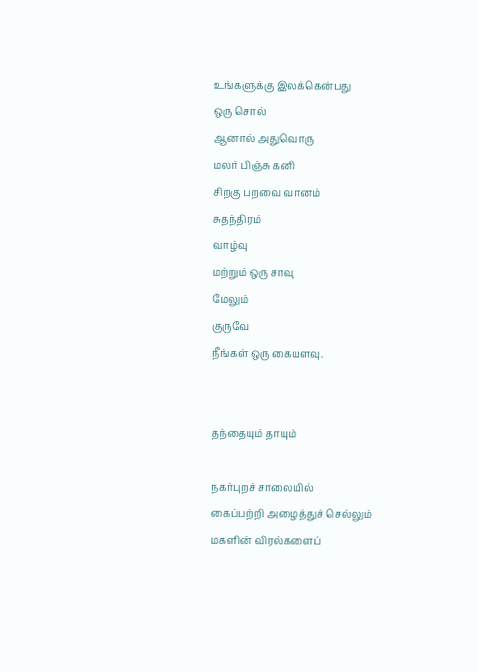உங்களுக்கு இலக்கென்பது
ஒரு சொல்
ஆனால் அதுவொரு
மலர் பிஞ்சு கனி
சிறகு பறவை வானம்
சுதந்திரம்
வாழ்வு
மற்றும் ஒரு சாவு
மேலும்
குருவே
நீங்கள் ஒரு கையளவு.


தந்தையும் தாயும்

நகர்புறச் சாலையில்
கைப்பற்றி அழைத்துச் செல்லும்
மகளின் விரல்களைப்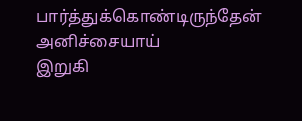பார்த்துக்கொண்டிருந்தேன்
அனிச்சையாய்
இறுகி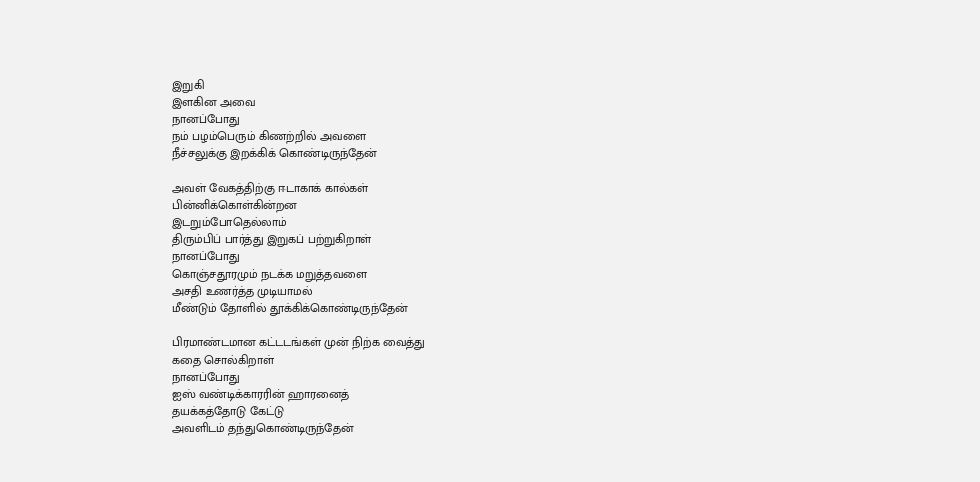இறுகி
இளகின அவை
நானப்போது
நம் பழம்பெரும் கிணற்றில் அவளை
நீச்சலுக்கு இறக்கிக் கொண்டிருந்தேன்

அவள் வேகத்திற்கு ஈடாகாக் கால்கள்
பின்னிக்கொள்கின்றன
இடறும்போதெல்லாம்
திரும்பிப் பார்த்து இறுகப் பற்றுகிறாள்
நானப்போது
கொஞ்சதூரமும் நடக்க மறுத்தவளை
அசதி உணர்த்த முடியாமல்
மீண்டும் தோளில் தூக்கிக்கொண்டிருந்தேன்

பிரமாண்டமான கட்டடங்கள் முன் நிற்க வைத்து
கதை சொல்கிறாள்
நானப்போது
ஐஸ் வண்டிக்காரரின் ஹாரனைத்
தயக்கத்தோடு கேட்டு
அவளிடம் தந்துகொண்டிருந்தேன்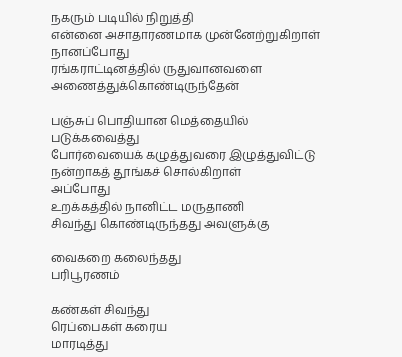நகரும் படியில் நிறுத்தி
என்னை அசாதாரணமாக முன்னேற்றுகிறாள்
நானப்போது
ரங்கராட்டினத்தில் ருதுவானவளை
அணைத்துக்கொண்டிருந்தேன்

பஞ்சுப் பொதியான மெத்தையில்
படுக்கவைத்து
போர்வையைக் கழுத்துவரை இழுத்துவிட்டு
நன்றாகத் தூங்கச் சொல்கிறாள்
அப்போது
உறக்கத்தில் நானிட்ட மருதாணி
சிவந்து கொண்டிருந்தது அவளுக்கு

வைகறை கலைந்தது
பரிபூரணம்

கண்கள் சிவந்து
ரெப்பைகள் கரைய
மாரடித்து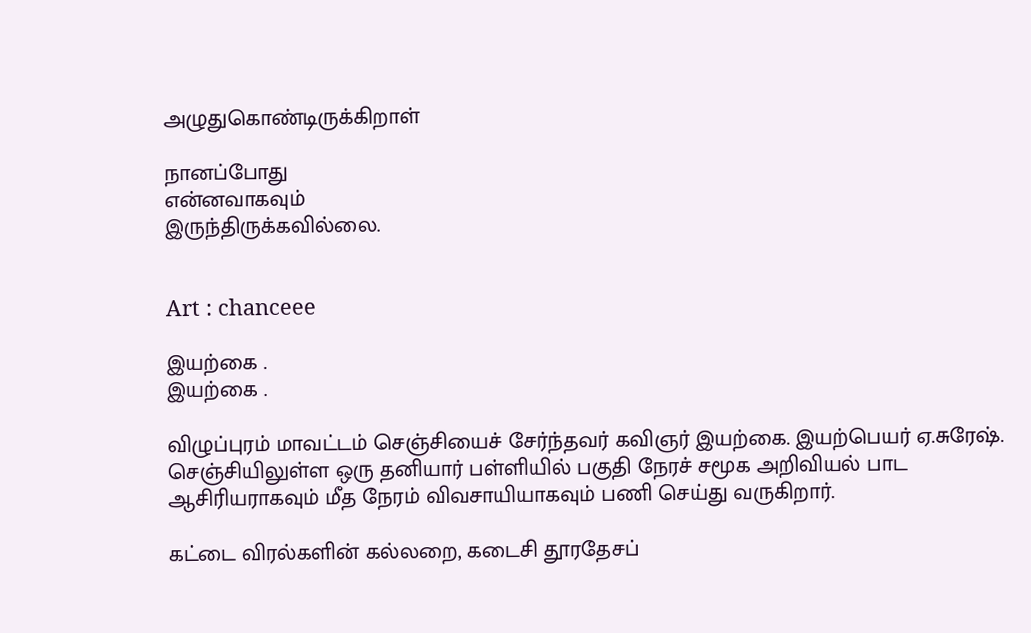அழுதுகொண்டிருக்கிறாள்

நானப்போது
என்னவாகவும்
இருந்திருக்கவில்லை.


Art : chanceee

இயற்கை .
இயற்கை .

விழுப்புரம் மாவட்டம் செஞ்சியைச் சேர்ந்தவர் கவிஞர் இயற்கை. இயற்பெயர் ஏ.சுரேஷ். செஞ்சியிலுள்ள ஒரு தனியார் பள்ளியில் பகுதி நேரச் சமூக அறிவியல் பாட ஆசிரியராகவும் மீத நேரம் விவசாயியாகவும் பணி செய்து வருகிறார்.

கட்டை விரல்களின் கல்லறை, கடைசி தூரதேசப்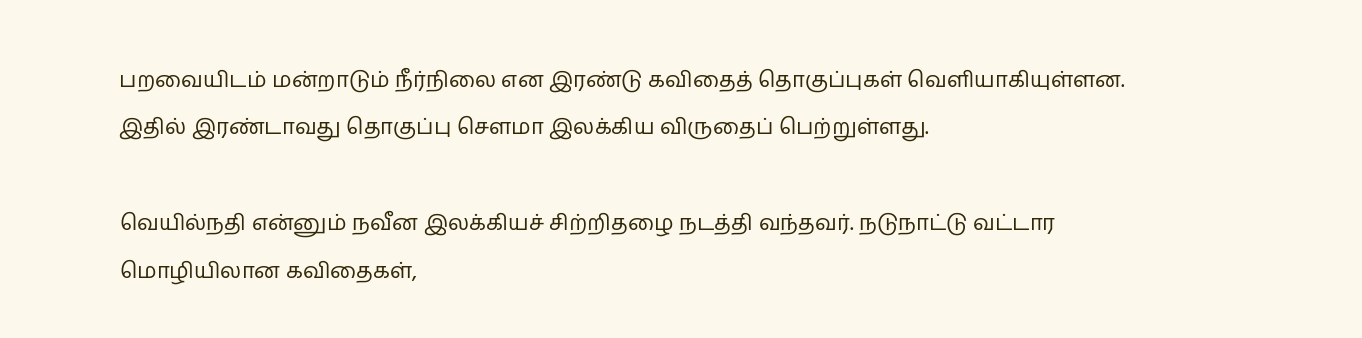பறவையிடம் மன்றாடும் நீர்நிலை என இரண்டு கவிதைத் தொகுப்புகள் வெளியாகியுள்ளன. இதில் இரண்டாவது தொகுப்பு சௌமா இலக்கிய விருதைப் பெற்றுள்ளது.

வெயில்நதி என்னும் நவீன இலக்கியச் சிற்றிதழை நடத்தி வந்தவர். நடுநாட்டு வட்டார மொழியிலான கவிதைகள்,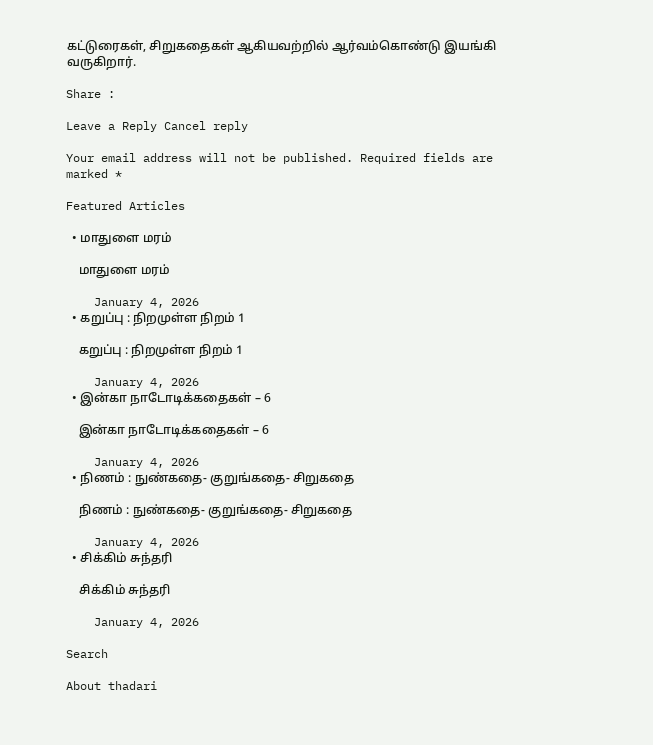கட்டுரைகள், சிறுகதைகள் ஆகியவற்றில் ஆர்வம்கொண்டு இயங்கி வருகிறார்.

Share :

Leave a Reply Cancel reply

Your email address will not be published. Required fields are marked *

Featured Articles

  • மாதுளை மரம்

    மாதுளை மரம்

    January 4, 2026
  • கறுப்பு : நிறமுள்ள நிறம் 1

    கறுப்பு : நிறமுள்ள நிறம் 1

    January 4, 2026
  • இன்கா நாடோடிக்கதைகள் – 6

    இன்கா நாடோடிக்கதைகள் – 6

    January 4, 2026
  • நிணம் : நுண்கதை- குறுங்கதை- சிறுகதை

    நிணம் : நுண்கதை- குறுங்கதை- சிறுகதை

    January 4, 2026
  • சிக்கிம் சுந்தரி

    சிக்கிம் சுந்தரி

    January 4, 2026

Search

About thadari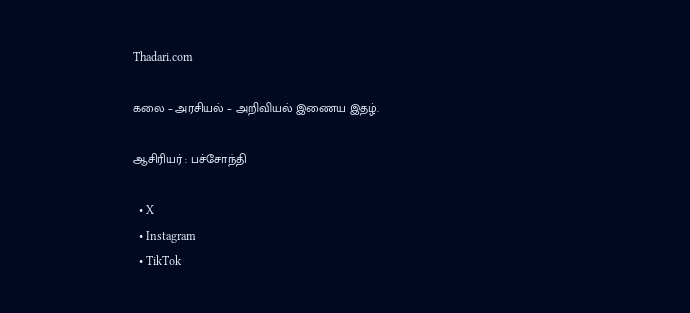Thadari.com

கலை – அரசியல் – அறிவியல் இணைய இதழ்.

ஆசிரியர் : பச்சோந்தி

  • X
  • Instagram
  • TikTok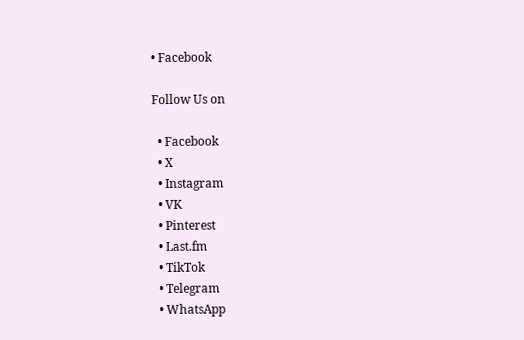• Facebook

Follow Us on

  • Facebook
  • X
  • Instagram
  • VK
  • Pinterest
  • Last.fm
  • TikTok
  • Telegram
  • WhatsApp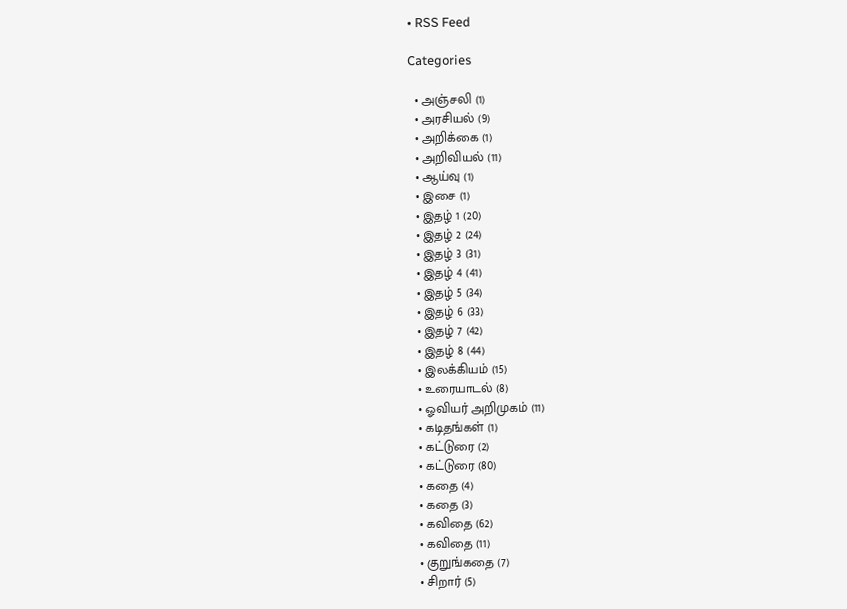• RSS Feed

Categories

  • அஞ்சலி (1)
  • அரசியல் (9)
  • அறிக்கை (1)
  • அறிவியல் (11)
  • ஆய்வு (1)
  • இசை (1)
  • இதழ் 1 (20)
  • இதழ் 2 (24)
  • இதழ் 3 (31)
  • இதழ் 4 (41)
  • இதழ் 5 (34)
  • இதழ் 6 (33)
  • இதழ் 7 (42)
  • இதழ் 8 (44)
  • இலக்கியம் (15)
  • உரையாடல் (8)
  • ஓவியர் அறிமுகம் (11)
  • கடிதங்கள் (1)
  • கட்டுரை (2)
  • கட்டுரை (80)
  • கதை (4)
  • கதை (3)
  • கவிதை (62)
  • கவிதை (11)
  • குறுங்கதை (7)
  • சிறார் (5)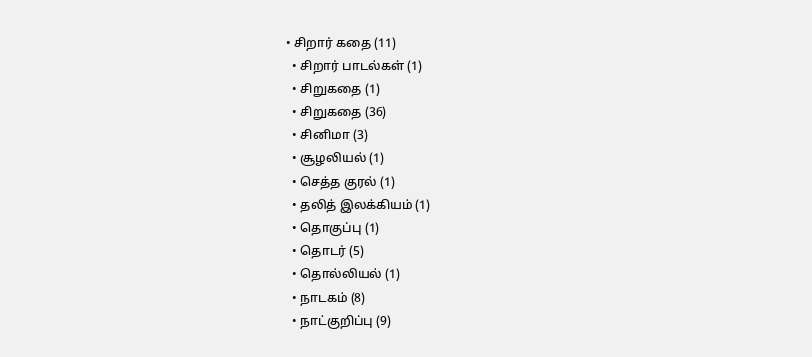• சிறார் கதை (11)
  • சிறார் பாடல்கள் (1)
  • சிறுகதை (1)
  • சிறுகதை (36)
  • சினிமா (3)
  • சூழலியல் (1)
  • செத்த குரல் (1)
  • தலித் இலக்கியம் (1)
  • தொகுப்பு (1)
  • தொடர் (5)
  • தொல்லியல் (1)
  • நாடகம் (8)
  • நாட்குறிப்பு (9)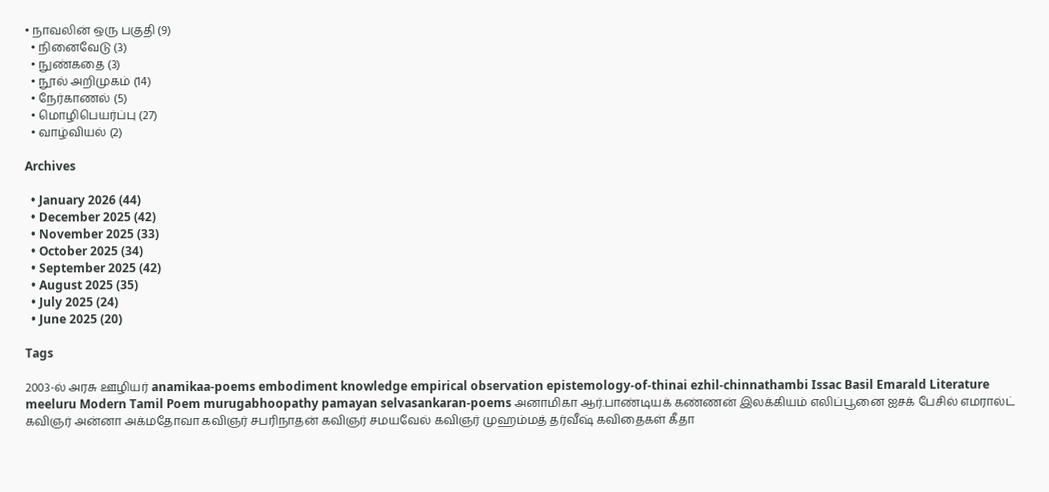• நாவலின் ஒரு பகுதி (9)
  • நினைவேடு (3)
  • நுண்கதை (3)
  • நூல் அறிமுகம் (14)
  • நேர்காணல் (5)
  • மொழிபெயர்ப்பு (27)
  • வாழ்வியல் (2)

Archives

  • January 2026 (44)
  • December 2025 (42)
  • November 2025 (33)
  • October 2025 (34)
  • September 2025 (42)
  • August 2025 (35)
  • July 2025 (24)
  • June 2025 (20)

Tags

2003-ல் அரசு ஊழியர் anamikaa-poems embodiment knowledge empirical observation epistemology-of-thinai ezhil-chinnathambi Issac Basil Emarald Literature meeluru Modern Tamil Poem murugabhoopathy pamayan selvasankaran-poems அனாமிகா ஆர்.பாண்டியக் கண்ணன் இலக்கியம் எலிப்பூனை ஐசக் பேசில் எமரால்ட் கவிஞர் அன்னா அக்மதோவா கவிஞர் சபரிநாதன் கவிஞர் சமயவேல் கவிஞர் முஹம்மத் தர்வீஷ் கவிதைகள் கீதா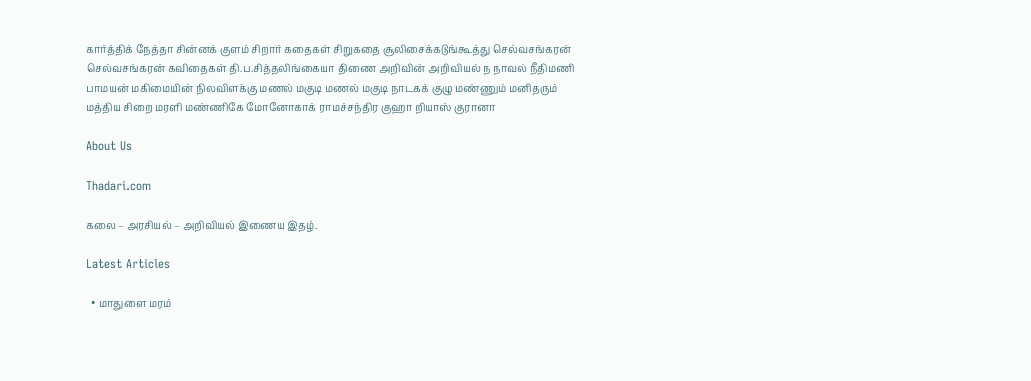கார்த்திக் நேத்தா சின்னக் குளம் சிறார் கதைகள் சிறுகதை சூலிசைக்கடுங்கூத்து செல்வசங்கரன் செல்வசங்கரன் கவிதைகள் தி.ப.சித்தலிங்கையா திணை அறிவின் அறிவியல் ந நாவல் நீதிமணி பாமயன் மகிமையின் நிலவிளக்கு மணல் மகுடி மணல் மகுடி நாடகக் குழு மண்ணும் மனிதரும் மத்திய சிறை மரளி மண்ணிகே மோனோகாக் ராமச்சந்திர குஹா றியாஸ் குரானா

About Us

Thadari.com

கலை – அரசியல் – அறிவியல் இணைய இதழ்.

Latest Articles

  • மாதுளை மரம்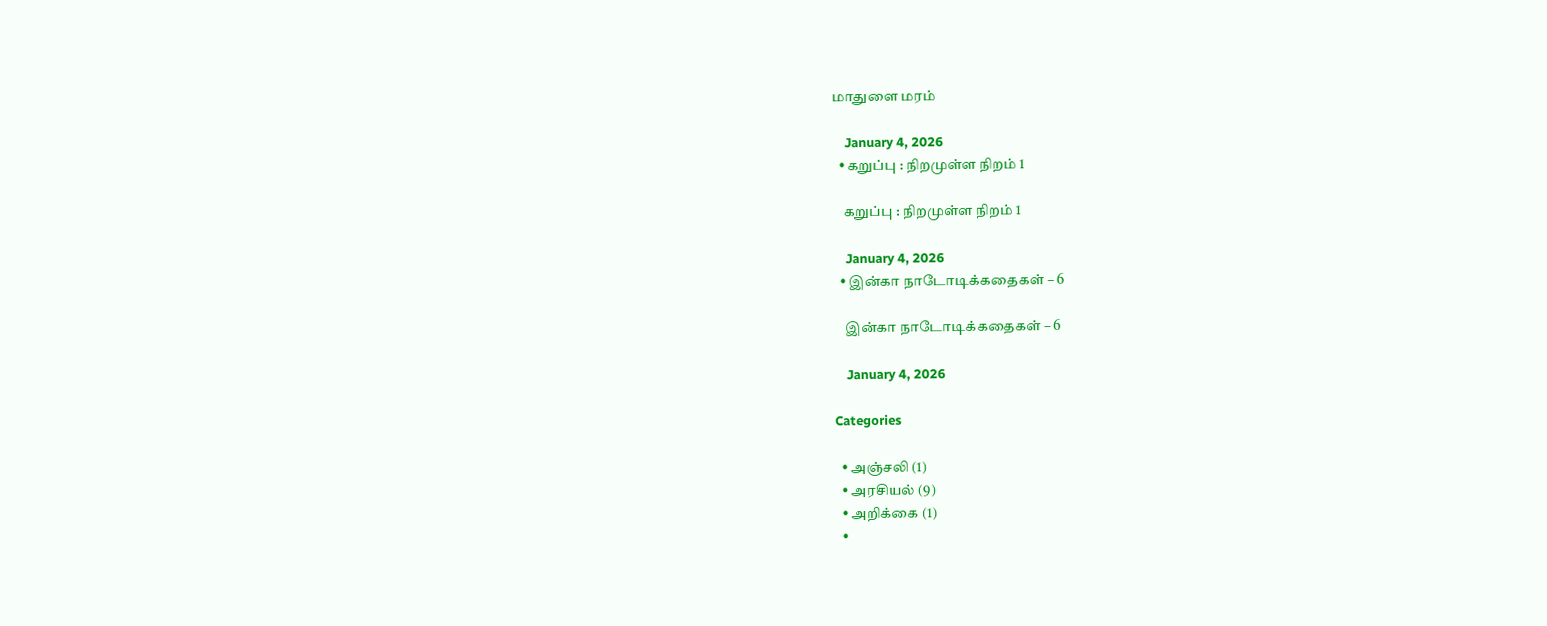மாதுளை மரம்

    January 4, 2026
  • கறுப்பு : நிறமுள்ள நிறம் 1

    கறுப்பு : நிறமுள்ள நிறம் 1

    January 4, 2026
  • இன்கா நாடோடிக்கதைகள் – 6

    இன்கா நாடோடிக்கதைகள் – 6

    January 4, 2026

Categories

  • அஞ்சலி (1)
  • அரசியல் (9)
  • அறிக்கை (1)
  •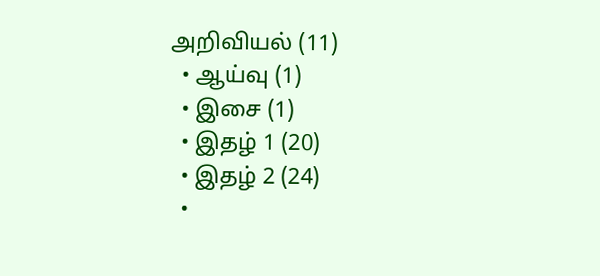அறிவியல் (11)
  • ஆய்வு (1)
  • இசை (1)
  • இதழ் 1 (20)
  • இதழ் 2 (24)
  •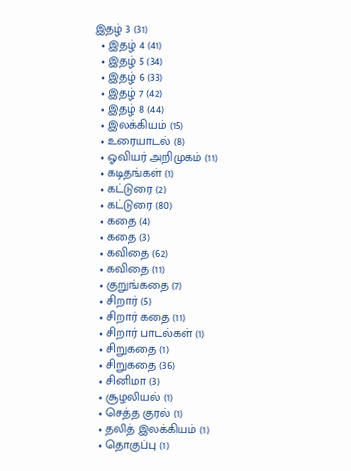இதழ் 3 (31)
  • இதழ் 4 (41)
  • இதழ் 5 (34)
  • இதழ் 6 (33)
  • இதழ் 7 (42)
  • இதழ் 8 (44)
  • இலக்கியம் (15)
  • உரையாடல் (8)
  • ஓவியர் அறிமுகம் (11)
  • கடிதங்கள் (1)
  • கட்டுரை (2)
  • கட்டுரை (80)
  • கதை (4)
  • கதை (3)
  • கவிதை (62)
  • கவிதை (11)
  • குறுங்கதை (7)
  • சிறார் (5)
  • சிறார் கதை (11)
  • சிறார் பாடல்கள் (1)
  • சிறுகதை (1)
  • சிறுகதை (36)
  • சினிமா (3)
  • சூழலியல் (1)
  • செத்த குரல் (1)
  • தலித் இலக்கியம் (1)
  • தொகுப்பு (1)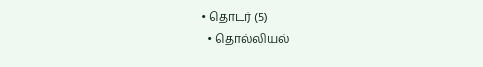• தொடர் (5)
  • தொல்லியல்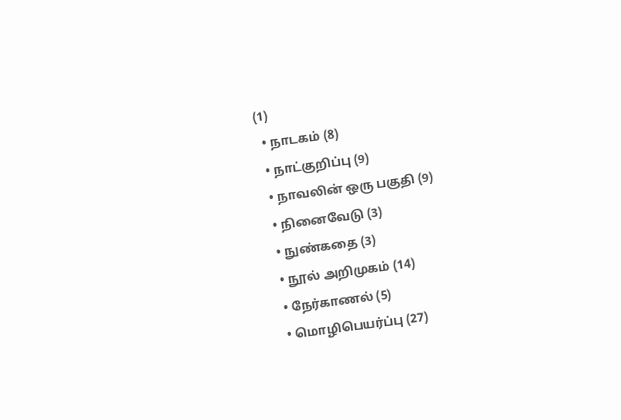(1)
  • நாடகம் (8)
  • நாட்குறிப்பு (9)
  • நாவலின் ஒரு பகுதி (9)
  • நினைவேடு (3)
  • நுண்கதை (3)
  • நூல் அறிமுகம் (14)
  • நேர்காணல் (5)
  • மொழிபெயர்ப்பு (27)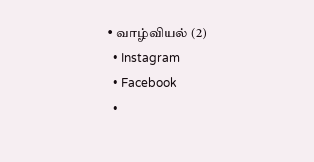• வாழ்வியல் (2)
  • Instagram
  • Facebook
  •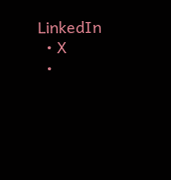LinkedIn
  • X
  •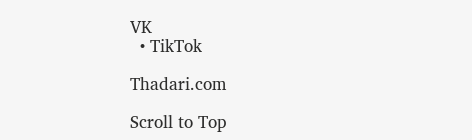VK
  • TikTok

Thadari.com

Scroll to Top